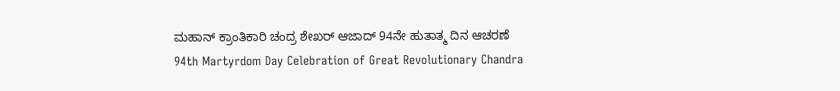ಮಹಾನ್ ಕ್ರಾಂತಿಕಾರಿ ಚಂದ್ರ ಶೇಖರ್ ಆಜಾದ್ 94ನೇ ಹುತಾತ್ಮ ದಿನ ಆಚರಣೆ
94th Martyrdom Day Celebration of Great Revolutionary Chandra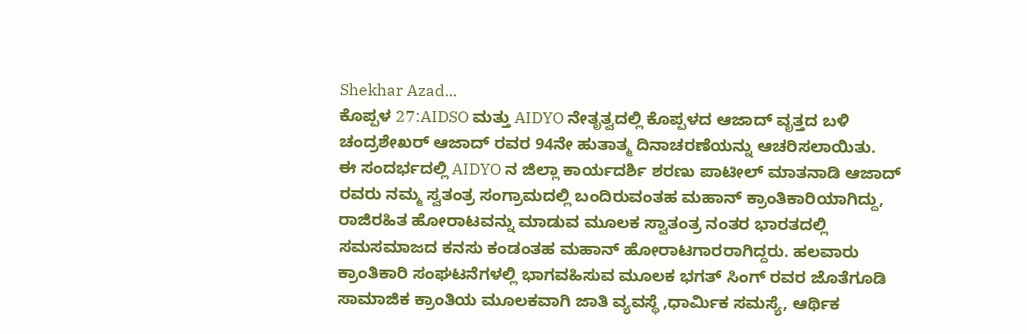Shekhar Azad...
ಕೊಪ್ಪಳ 27:AIDSO ಮತ್ತು AIDYO ನೇತೃತ್ವದಲ್ಲಿ ಕೊಪ್ಪಳದ ಆಜಾದ್ ವೃತ್ತದ ಬಳಿ ಚಂದ್ರಶೇಖರ್ ಆಜಾದ್ ರವರ 94ನೇ ಹುತಾತ್ಮ ದಿನಾಚರಣೆಯನ್ನು ಆಚರಿಸಲಾಯಿತು.
ಈ ಸಂದರ್ಭದಲ್ಲಿ AIDYO ನ ಜಿಲ್ಲಾ ಕಾರ್ಯದರ್ಶಿ ಶರಣು ಪಾಟೀಲ್ ಮಾತನಾಡಿ ಆಜಾದ್ ರವರು ನಮ್ಮ ಸ್ವತಂತ್ರ ಸಂಗ್ರಾಮದಲ್ಲಿ ಬಂದಿರುವಂತಹ ಮಹಾನ್ ಕ್ರಾಂತಿಕಾರಿಯಾಗಿದ್ದು, ರಾಜಿರಹಿತ ಹೋರಾಟವನ್ನು ಮಾಡುವ ಮೂಲಕ ಸ್ವಾತಂತ್ರ ನಂತರ ಭಾರತದಲ್ಲಿ ಸಮಸಮಾಜದ ಕನಸು ಕಂಡಂತಹ ಮಹಾನ್ ಹೋರಾಟಗಾರರಾಗಿದ್ದರು. ಹಲವಾರು ಕ್ರಾಂತಿಕಾರಿ ಸಂಘಟನೆಗಳಲ್ಲಿ ಭಾಗವಹಿಸುವ ಮೂಲಕ ಭಗತ್ ಸಿಂಗ್ ರವರ ಜೊತೆಗೂಡಿ ಸಾಮಾಜಿಕ ಕ್ರಾಂತಿಯ ಮೂಲಕವಾಗಿ ಜಾತಿ ವ್ಯವಸ್ಥೆ ,ಧಾರ್ಮಿಕ ಸಮಸ್ಯೆ, ಆರ್ಥಿಕ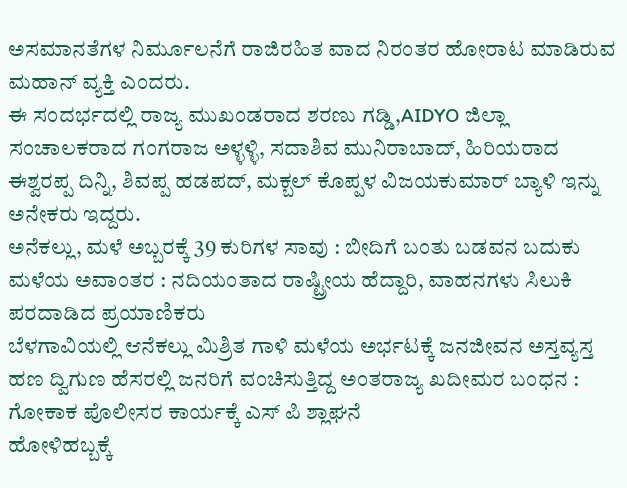ಅಸಮಾನತೆಗಳ ನಿರ್ಮೂಲನೆಗೆ ರಾಜಿರಹಿತ ವಾದ ನಿರಂತರ ಹೋರಾಟ ಮಾಡಿರುವ ಮಹಾನ್ ವ್ಯಕ್ತಿ ಎಂದರು.
ಈ ಸಂದರ್ಭದಲ್ಲಿ ರಾಜ್ಯ ಮುಖಂಡರಾದ ಶರಣು ಗಡ್ಡಿ,AIDYO ಜಿಲ್ಲಾ ಸಂಚಾಲಕರಾದ ಗಂಗರಾಜ ಅಳ್ಳಳ್ಳಿ, ಸದಾಶಿವ ಮುನಿರಾಬಾದ್, ಹಿರಿಯರಾದ ಈಶ್ವರಪ್ಪ ದಿನ್ನಿ, ಶಿವಪ್ಪ ಹಡಪದ್, ಮಕ್ಬಲ್ ಕೊಪ್ಪಳ ವಿಜಯಕುಮಾರ್ ಬ್ಯಾಳಿ ಇನ್ನು ಅನೇಕರು ಇದ್ದರು.
ಅನೆಕಲ್ಲು, ಮಳೆ ಅಬ್ಬರಕ್ಕೆ 39 ಕುರಿಗಳ ಸಾವು : ಬೀದಿಗೆ ಬಂತು ಬಡವನ ಬದುಕು
ಮಳೆಯ ಅವಾಂತರ : ನದಿಯಂತಾದ ರಾಷ್ಟ್ರೀಯ ಹೆದ್ದಾರಿ, ವಾಹನಗಳು ಸಿಲುಕಿ ಪರದಾಡಿದ ಪ್ರಯಾಣಿಕರು
ಬೆಳಗಾವಿಯಲ್ಲಿ ಆನೆಕಲ್ಲು ಮಿಶ್ರಿತ ಗಾಳಿ ಮಳೆಯ ಅರ್ಭಟಕ್ಕೆ ಜನಜೀವನ ಅಸ್ತವ್ಯಸ್ತ
ಹಣ ದ್ವಿಗುಣ ಹೆಸರಲ್ಲಿ ಜನರಿಗೆ ವಂಚಿಸುತ್ತಿದ್ದ ಅಂತರಾಜ್ಯ ಖದೀಮರ ಬಂಧನ : ಗೋಕಾಕ ಪೊಲೀಸರ ಕಾರ್ಯಕ್ಕೆ ಎಸ್ ಪಿ ಶ್ಲಾಘನೆ
ಹೋಳಿಹಬ್ಬಕ್ಕೆ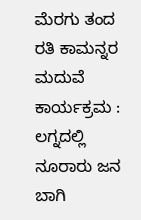ಮೆರಗು ತಂದ ರತಿ ಕಾಮನ್ನರ ಮದುವೆ ಕಾರ್ಯಕ್ರಮ : ಲಗ್ನದಲ್ಲಿ ನೂರಾರು ಜನ ಬಾಗಿ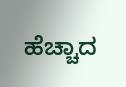ಹೆಚ್ಚಾದ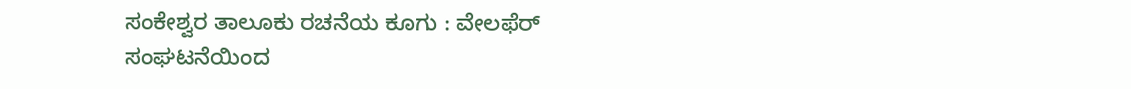ಸಂಕೇಶ್ವರ ತಾಲೂಕು ರಚನೆಯ ಕೂಗು : ವೇಲಫೆರ್ ಸಂಘಟನೆಯಿಂದ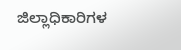ಜಿಲ್ಲಾಧಿಕಾರಿಗಳ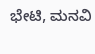ಭೇಟಿ, ಮನವಿ